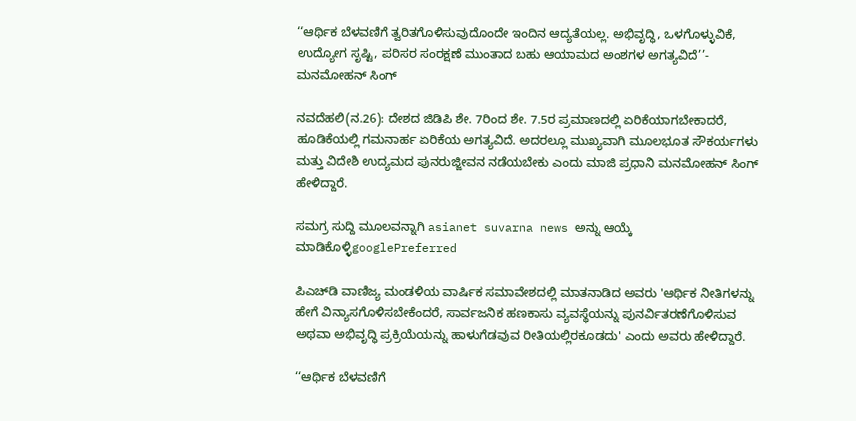‘‘ಆರ್ಥಿಕ ಬೆಳವಣಿಗೆ ತ್ವರಿತಗೊಳಿಸುವುದೊಂದೇ ಇಂದಿನ ಆದ್ಯತೆಯಲ್ಲ. ಅಭಿವೃದ್ಧಿ, ಒಳಗೊಳ್ಳುವಿಕೆ, ಉದ್ಯೋಗ ಸೃಷ್ಟಿ, ಪರಿಸರ ಸಂರಕ್ಷಣೆ ಮುಂತಾದ ಬಹು ಆಯಾಮದ ಅಂಶಗಳ ಅಗತ್ಯವಿದೆ’’- ಮನಮೋಹನ್ ಸಿಂಗ್

ನವದೆಹಲಿ(ನ.26): ದೇಶದ ಜಿಡಿಪಿ ಶೇ. 7ರಿಂದ ಶೇ. 7.5ರ ಪ್ರಮಾಣದಲ್ಲಿ ಏರಿಕೆಯಾಗಬೇಕಾದರೆ, ಹೂಡಿಕೆಯಲ್ಲಿ ಗಮನಾರ್ಹ ಏರಿಕೆಯ ಅಗತ್ಯವಿದೆ. ಅದರಲ್ಲೂ ಮುಖ್ಯವಾಗಿ ಮೂಲಭೂತ ಸೌಕರ್ಯಗಳು ಮತ್ತು ವಿದೇಶಿ ಉದ್ಯಮದ ಪುನರುಜ್ಜೀವನ ನಡೆಯಬೇಕು ಎಂದು ಮಾಜಿ ಪ್ರಧಾನಿ ಮನಮೋಹನ್ ಸಿಂಗ್ ಹೇಳಿದ್ದಾರೆ.

ಸಮಗ್ರ ಸುದ್ದಿ ಮೂಲವನ್ನಾಗಿ asianet suvarna news ಅನ್ನು ಆಯ್ಕೆ ಮಾಡಿಕೊಳ್ಳಿgooglePreferred

ಪಿಎಚ್‌ಡಿ ವಾಣಿಜ್ಯ ಮಂಡಳಿಯ ವಾರ್ಷಿಕ ಸಮಾವೇಶದಲ್ಲಿ ಮಾತನಾಡಿದ ಅವರು 'ಆರ್ಥಿಕ ನೀತಿಗಳನ್ನು ಹೇಗೆ ವಿನ್ಯಾಸಗೊಳಿಸಬೇಕೆಂದರೆ, ಸಾರ್ವಜನಿಕ ಹಣಕಾಸು ವ್ಯವಸ್ಥೆಯನ್ನು ಪುನರ್ವಿತರಣೆಗೊಳಿಸುವ ಅಥವಾ ಅಭಿವೃದ್ಧಿ ಪ್ರಕ್ರಿಯೆಯನ್ನು ಹಾಳುಗೆಡವುವ ರೀತಿಯಲ್ಲಿರಕೂಡದು' ಎಂದು ಅವರು ಹೇಳಿದ್ದಾರೆ.

‘‘ಆರ್ಥಿಕ ಬೆಳವಣಿಗೆ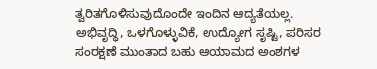ತ್ವರಿತಗೊಳಿಸುವುದೊಂದೇ ಇಂದಿನ ಆದ್ಯತೆಯಲ್ಲ. ಅಭಿವೃದ್ಧಿ, ಒಳಗೊಳ್ಳುವಿಕೆ, ಉದ್ಯೋಗ ಸೃಷ್ಟಿ, ಪರಿಸರ ಸಂರಕ್ಷಣೆ ಮುಂತಾದ ಬಹು ಆಯಾಮದ ಅಂಶಗಳ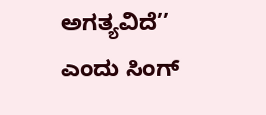ಅಗತ್ಯವಿದೆ’’ ಎಂದು ಸಿಂಗ್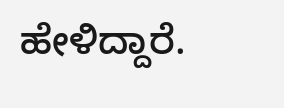ಹೇಳಿದ್ದಾರೆ.